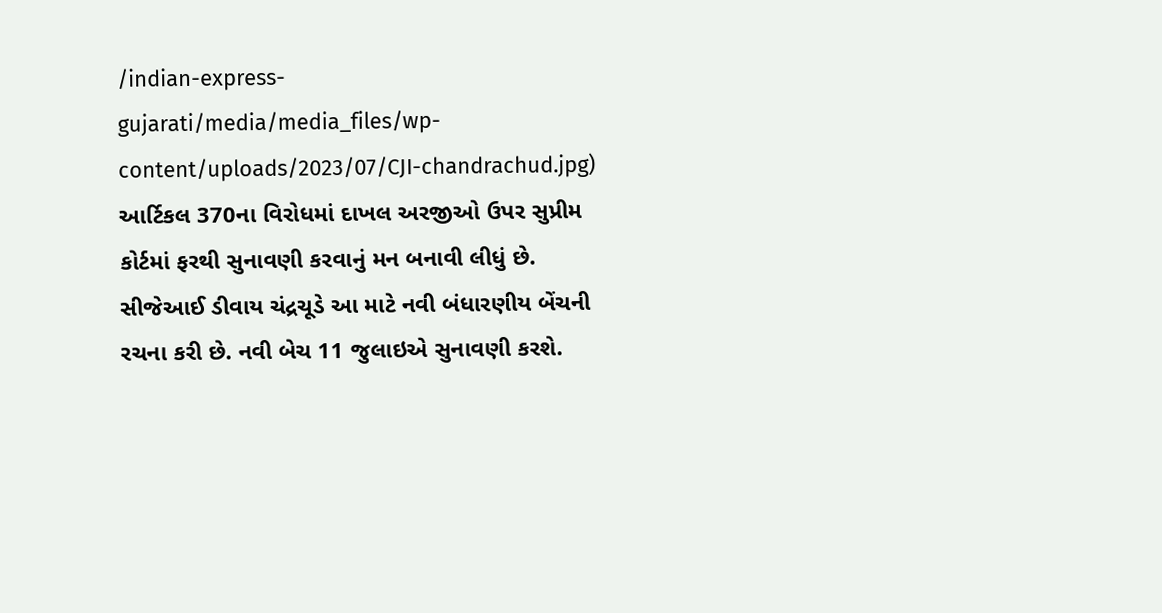/indian-express-gujarati/media/media_files/wp-content/uploads/2023/07/CJI-chandrachud.jpg)
આર્ટિકલ 370ના વિરોધમાં દાખલ અરજીઓ ઉપર સુપ્રીમ કોર્ટમાં ફરથી સુનાવણી કરવાનું મન બનાવી લીધું છે. સીજેઆઈ ડીવાય ચંદ્રચૂડે આ માટે નવી બંધારણીય બેંચની રચના કરી છે. નવી બેચ 11 જુલાઇએ સુનાવણી કરશે.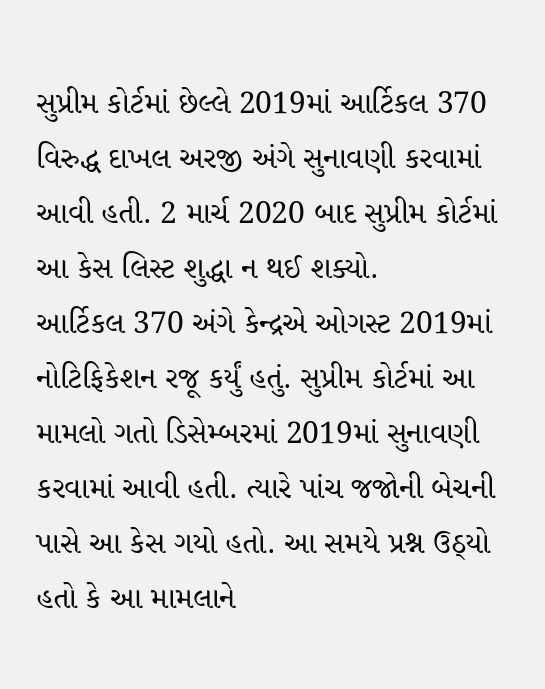સુપ્રીમ કોર્ટમાં છેલ્લે 2019માં આર્ટિકલ 370 વિરુદ્ધ દાખલ અરજી અંગે સુનાવણી કરવામાં આવી હતી. 2 માર્ચ 2020 બાદ સુપ્રીમ કોર્ટમાં આ કેસ લિસ્ટ શુદ્ધા ન થઈ શક્યો.
આર્ટિકલ 370 અંગે કેન્દ્રએ ઓગસ્ટ 2019માં નોટિફિકેશન રજૂ કર્યું હતું. સુપ્રીમ કોર્ટમાં આ મામલો ગતો ડિસેમ્બરમાં 2019માં સુનાવણી કરવામાં આવી હતી. ત્યારે પાંચ જજોની બેચની પાસે આ કેસ ગયો હતો. આ સમયે પ્રશ્ન ઉઠ્યો હતો કે આ મામલાને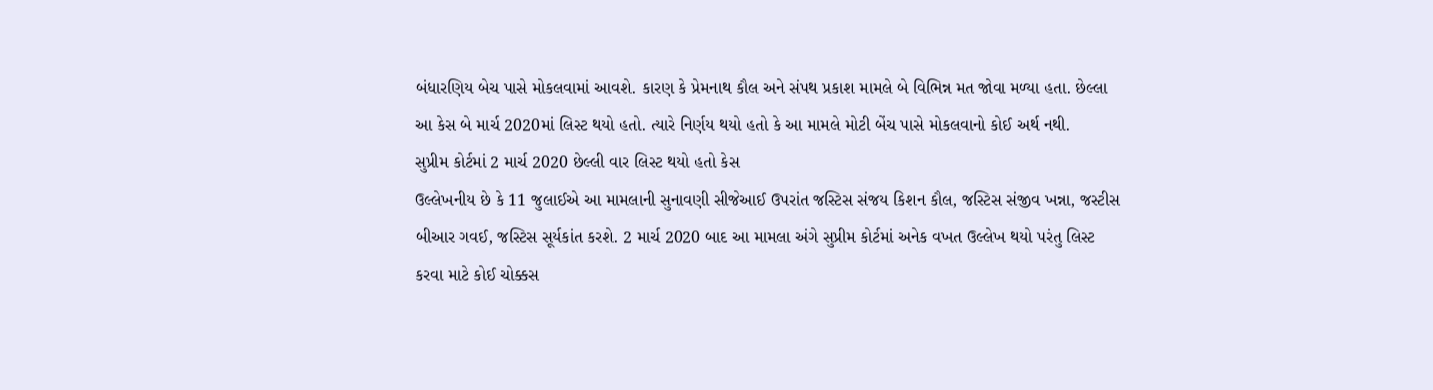બંધારણિય બેચ પાસે મોકલવામાં આવશે. કારણ કે પ્રેમનાથ કૌલ અને સંપથ પ્રકાશ મામલે બે વિભિન્ન મત જોવા મળ્યા હતા. છેલ્લા આ કેસ બે માર્ચ 2020માં લિસ્ટ થયો હતો. ત્યારે નિર્ણય થયો હતો કે આ મામલે મોટી બેંચ પાસે મોકલવાનો કોઈ અર્થ નથી.
સુપ્રીમ કોર્ટમાં 2 માર્ચ 2020 છેલ્લી વાર લિસ્ટ થયો હતો કેસ
ઉલ્લેખનીય છે કે 11 જુલાઈએ આ મામલાની સુનાવણી સીજેઆઈ ઉપરાંત જસ્ટિસ સંજય કિશન કૌલ, જસ્ટિસ સંજીવ ખન્ના, જસ્ટીસ બીઆર ગવઈ, જસ્ટિસ સૂર્યકાંત કરશે. 2 માર્ચ 2020 બાદ આ મામલા અંગે સુપ્રીમ કોર્ટમાં અનેક વખત ઉલ્લેખ થયો પરંતુ લિસ્ટ કરવા માટે કોઈ ચોક્કસ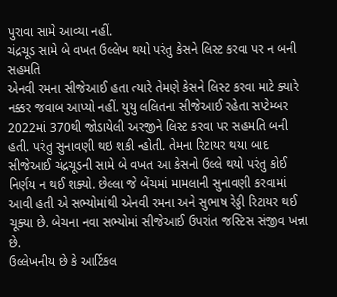પુરાવા સામે આવ્યા નહીં.
ચંદ્રચૂડ સામે બે વખત ઉલ્લેખ થયો પરંતુ કેસને લિસ્ટ કરવા પર ન બની સહમતિ
એનવી રમના સીજેઆઈ હતા ત્યારે તેમણે કેસને લિસ્ટ કરવા માટે ક્યારે નક્કર જવાબ આપ્યો નહીં. યુયુ લલિતના સીજેઆઈ રહેતા સપ્ટેમ્બર 2022માં 370થી જોડાયેલી અરજીને લિસ્ટ કરવા પર સહમતિ બની હતી. પરંતુ સુનાવણી થઇ શકી ન્હોતી. તેમના રિટાયર થયા બાદ સીજેઆઈ ચંદ્રચૂડની સામે બે વખત આ કેસનો ઉલ્લે થયો પરંતુ કોઈ નિર્ણય ન થઈ શક્યો. છેલ્લા જે બેંચમાં મામલાની સુનાવણી કરવામાં આવી હતી એ સભ્યોમાંથી એનવી રમના અને સુભાષ રેડ્ડી રિટાયર થઈ ચૂક્યા છે. બેચના નવા સભ્યોમાં સીજેઆઈ ઉપરાંત જસ્ટિસ સંજીવ ખન્ના છે.
ઉલ્લેખનીય છે કે આર્ટિકલ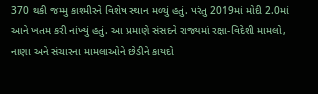370 થકી જમ્મુ કાશ્મીરને વિશેષ સ્થાન મળ્યું હતું. પરંતુ 2019માં મોદી 2.0માં આને ખતમ કરી નાંખ્યું હતું. આ પ્રમાણે સંસદને રાજ્યમાં રક્ષા-વિદેશી મામલો, નાણા અને સંચારના મામલાઓને છેડીને કાયદો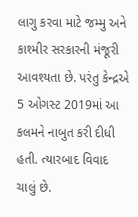લાગુ કરવા માટે જમ્મુ અને કાશ્મીર સરકારની મંજૂરી આવશ્યતા છે. પરંતુ કેન્દ્રએ 5 ઓગસ્ટ 2019માં આ કલમને નાબુત કરી દીધી હતી. ત્યારબાદ વિવાદ ચાલું છે.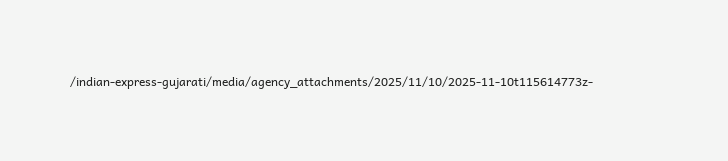/indian-express-gujarati/media/agency_attachments/2025/11/10/2025-11-10t115614773z-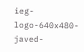ieg-logo-640x480-javed-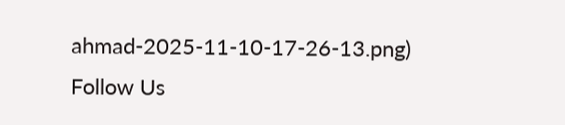ahmad-2025-11-10-17-26-13.png)
Follow Us